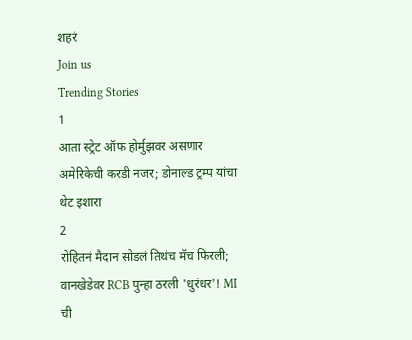शहरं
Join us
Trending Stories
1
आता स्ट्रेट ऑफ होर्मुझवर असणार अमेरिकेची करडी नजर; डोनाल्ड ट्रम्प यांचा थेट इशारा
2
रोहितनं मैदान सोडलं तिथंच मॅच फिरली; वानखेडेवर RCB पुन्हा ठरली 'धुरंधर'! MI ची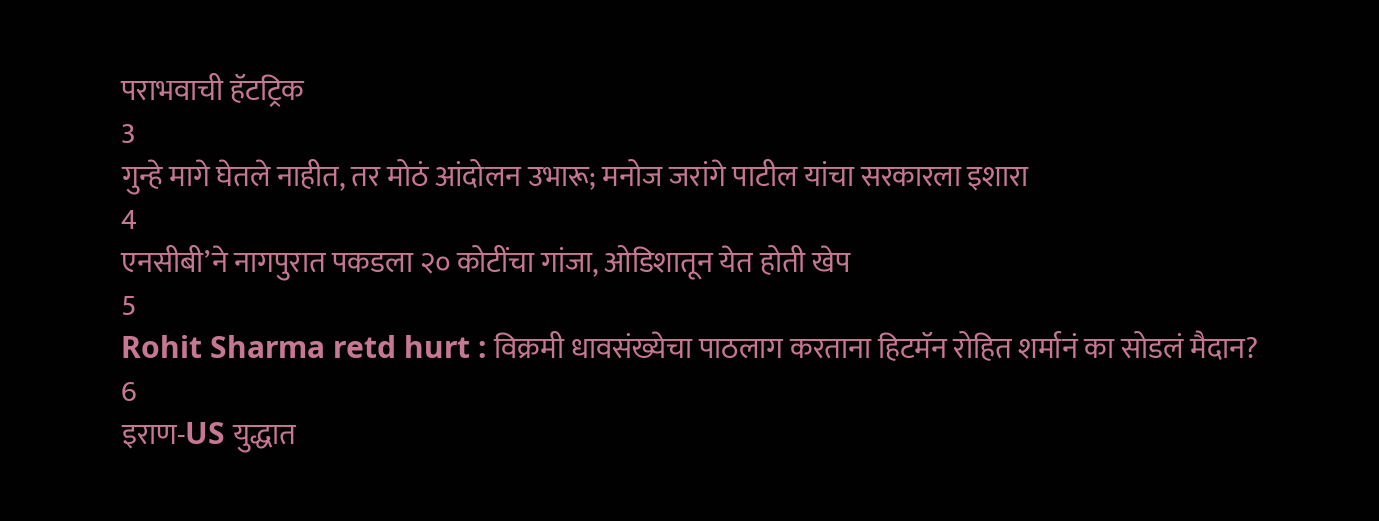पराभवाची हॅटट्रिक
3
गुन्हे मागे घेतले नाहीत, तर मोठं आंदोलन उभारू; मनोज जरांगे पाटील यांचा सरकारला इशारा
4
एनसीबी’ने नागपुरात पकडला २० कोटींचा गांजा, ओडिशातून येत होती खेप
5
Rohit Sharma retd hurt : विक्रमी धावसंख्येचा पाठलाग करताना हिटमॅन रोहित शर्मानं का सोडलं मैदान?
6
इराण-US युद्धात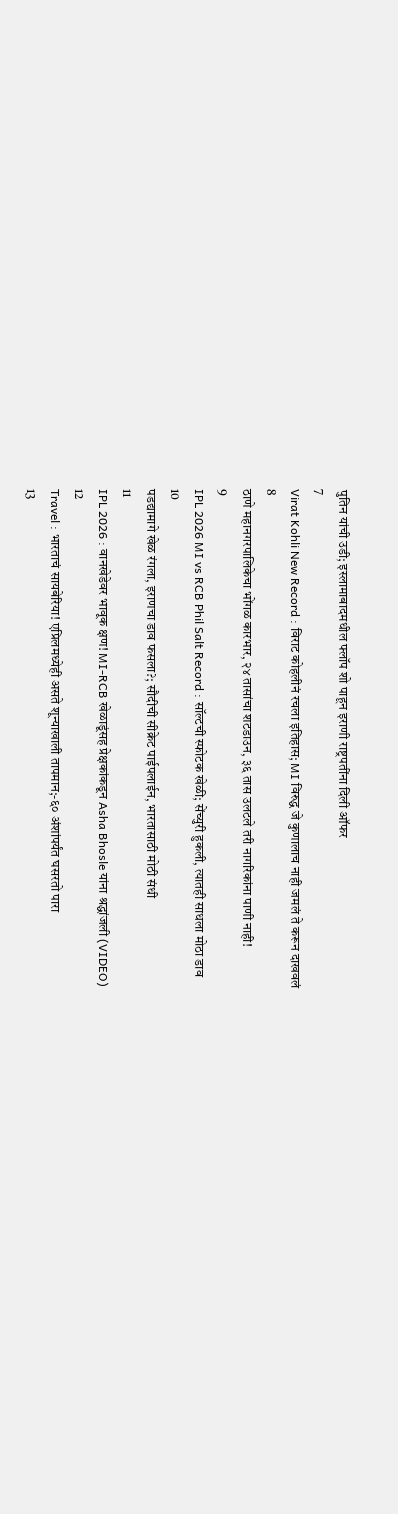पुतिन यांची उडी; इस्लामाबादमधील फ्लॉप शो पाहून इराणी राष्ट्रपतींना दिली ऑफर
7
Virat Kohli New Record : विराट कोहलीनं रचला इतिहास; MI विरुद्ध जे कुणालाच नाही जमलं ते करून दाखवलं
8
ठाणे महानगरपालिकेचा भोंगळ कारभार, २४ तासांचा शटडाउन, ३६ तास उलटले तरी नागरिकांना पाणी नाही!
9
IPL 2026 MI vs RCB Phil Salt Record : सॉल्टची स्फोटक खेळी; सेंच्युरी हुकली, त्यातही साधला मोठा डाव
10
पडद्यामागे खेळ रंगला, इराणचा डाव फसला?; सौदीची सीक्रेट पाईपलाईन, भारतासाठी मोठी संधी
11
IPL 2026 : वानखेडेवर भावूक क्षण! MI-RCB खेळाडूंसह प्रेक्षकांकडून Asha Bhosle यांना श्रद्धांजली (VIDEO)
12
Travel : भारताचं सायबेरिया! एप्रिलमध्येही असते शून्याखाली तापमान;-६० अंशांपर्यंत घसरतो पारा
13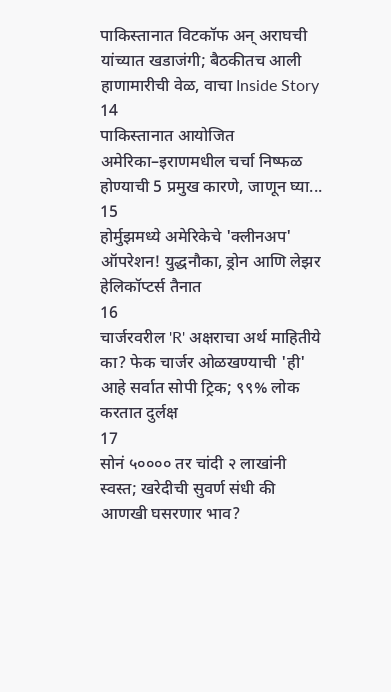पाकिस्तानात विटकॉफ अन् अराघची यांच्यात खडाजंगी; बैठकीतच आली हाणामारीची वेळ, वाचा Inside Story
14
पाकिस्तानात आयोजित अमेरिका–इराणमधील चर्चा निष्फळ होण्याची 5 प्रमुख कारणे, जाणून घ्या...
15
होर्मुझमध्ये अमेरिकेचे 'क्लीनअप' ऑपरेशन! युद्धनौका, ड्रोन आणि लेझर हेलिकॉप्टर्स तैनात
16
चार्जरवरील 'R' अक्षराचा अर्थ माहितीये का? फेक चार्जर ओळखण्याची 'ही' आहे सर्वात सोपी ट्रिक; ९९% लोक करतात दुर्लक्ष
17
सोनं ५०००० तर चांदी २ लाखांनी स्वस्त; खरेदीची सुवर्ण संधी की आणखी घसरणार भाव?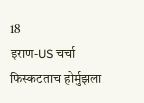18
इराण-US चर्चा फिस्कटताच होर्मुझला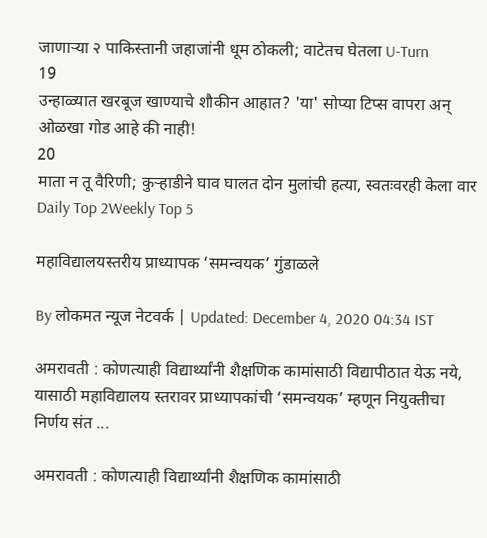जाणाऱ्या २ पाकिस्तानी जहाजांनी धूम ठोकली; वाटेतच घेतला U-Turn
19
उन्हाळ्यात खरबूज खाण्याचे शौकीन आहात? 'या' सोप्या टिप्स वापरा अन् ओळखा गोड आहे की नाही!
20
माता न तू वैरिणी; कुऱ्हाडीने घाव घालत दोन मुलांची हत्या, स्वतःवरही केला वार
Daily Top 2Weekly Top 5

महाविद्यालयस्तरीय प्राध्यापक ‘समन्वयक’ गुंडाळले

By लोकमत न्यूज नेटवर्क | Updated: December 4, 2020 04:34 IST

अमरावती : कोणत्याही विद्यार्थ्यांनी शैक्षणिक कामांसाठी विद्यापीठात येऊ नये, यासाठी महाविद्यालय स्तरावर प्राध्यापकांची ‘समन्वयक’ म्हणून नियुक्तीचा निर्णय संत ...

अमरावती : कोणत्याही विद्यार्थ्यांनी शैक्षणिक कामांसाठी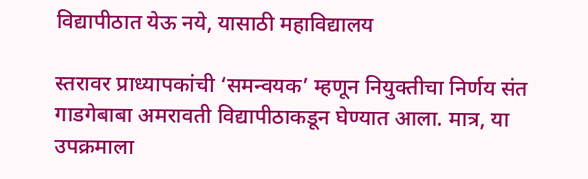विद्यापीठात येऊ नये, यासाठी महाविद्यालय

स्तरावर प्राध्यापकांची ‘समन्वयक’ म्हणून नियुक्तीचा निर्णय संत गाडगेबाबा अमरावती विद्यापीठाकडून घेण्यात आला. मात्र, या उपक्रमाला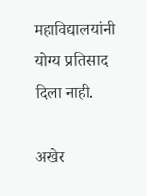महाविद्यालयांनी योग्य प्रतिसाद दिला नाही.

अखेर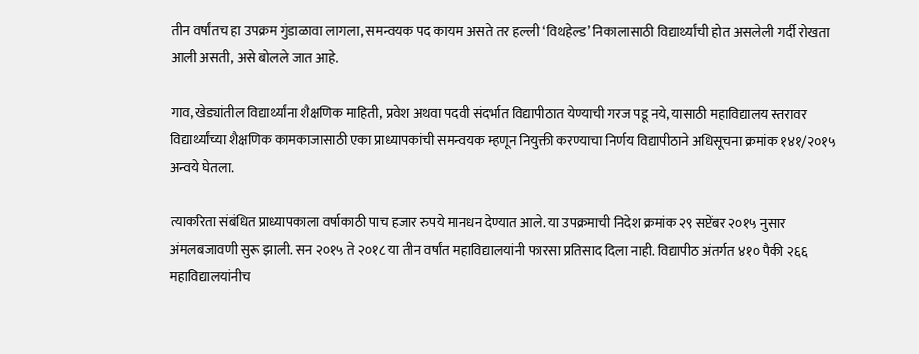तीन वर्षांतच हा उपक्रम गुंडाळावा लागला, समन्वयक पद कायम असते तर हल्ली ‘विथहेल्ड’ निकालासाठी विद्यार्थ्यांची होत असलेली गर्दी रोखता आली असती, असे बोलले जात आहे.

गाव, खेड्यांतील विद्यार्थ्यांना शैक्षणिक माहिती, प्रवेश अथवा पदवी संदर्भात विद्यापीठात येण्याची गरज पडू नये, यासाठी महाविद्यालय स्तरावर विद्यार्थ्यांच्या शैक्षणिक कामकाजासाठी एका प्राध्यापकांची समन्वयक म्हणून नियुक्ती करण्याचा निर्णय विद्यापीठाने अधिसूचना क्रमांक १४१/२०१५ अन्वये घेतला.

त्याकरिता संबंधित प्राध्यापकाला वर्षाकाठी पाच हजार रुपये मानधन देण्यात आले. या उपक्रमाची निदेश क्रमांक २९ सप्टेंबर २०१५ नुसार अंमलबजावणी सुरू झाली. सन २०१५ ते २०१८ या तीन वर्षांत महाविद्यालयांनी फारसा प्रतिसाद दिला नाही. विद्यापीठ अंतर्गत ४१० पैकी २६६ महाविद्यालयांनीच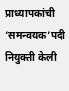प्राध्यापकांची ‘समन्वयक’पदी नियुक्ती केली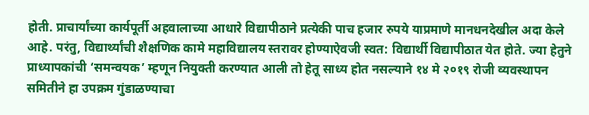होती. प्राचार्यांच्या कार्यपूर्ती अहवालाच्या आधारे विद्यापीठाने प्रत्येकी पाच हजार रुपये याप्रमाणे मानधनदेखील अदा केले आहे. परंतु, विद्यार्थ्यांची शैक्षणिक कामे महाविद्यालय स्तरावर होण्याऐवजी स्वत: विद्यार्थी विद्यापीठात येत होते. ज्या हेतुने प्राध्यापकांची ‘समन्वयक’ म्हणून नियुक्ती करण्यात आली तो हेतू साध्य होत नसल्याने १४ मे २०१९ रोजी व्यवस्थापन समितीने हा उपक्रम गुंडाळण्याचा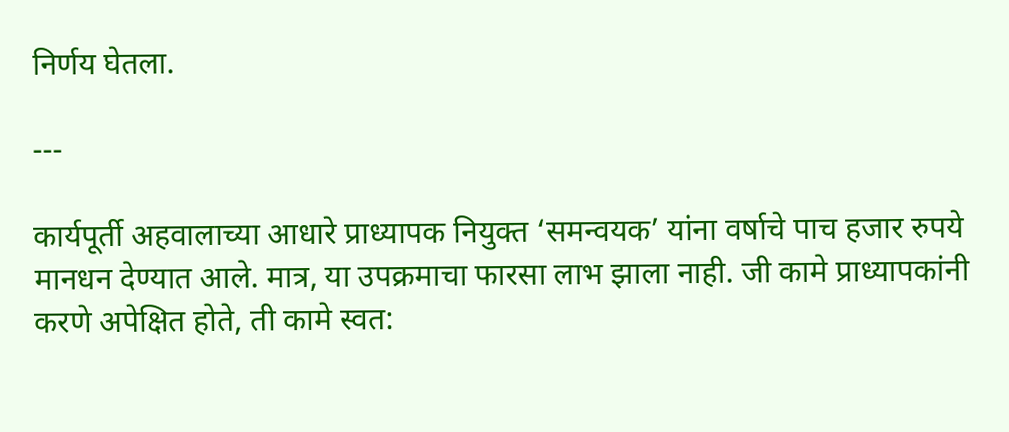निर्णय घेतला.

---

कार्यपूर्ती अहवालाच्या आधारे प्राध्यापक नियुक्त ‘समन्वयक’ यांना वर्षाचे पाच हजार रुपये मानधन देण्यात आले. मात्र, या उपक्रमाचा फारसा लाभ झाला नाही. जी कामे प्राध्यापकांनी करणे अपेक्षित होते, ती कामे स्वत: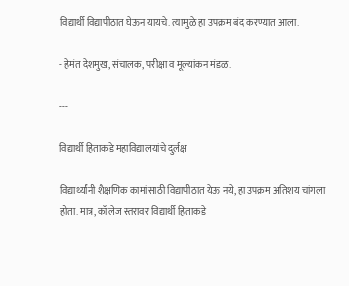विद्यार्थी विद्यापीठात घेऊन यायचे. त्यामुळे हा उपक्रम बंद करण्यात आला.

- हेमंत देशमुख, संचालक, परीक्षा व मूल्यांकन मंडळ.

---

विद्यार्थी हिताकडे महाविद्यालयांचे दुर्लक्ष

विद्यार्थ्यांनी शैक्षणिक कामांसाठी विद्यापीठात येऊ नये, हा उपक्रम अतिशय चांगला होता. मात्र, कॉलेज स्तरावर विद्यार्थी हिताकडे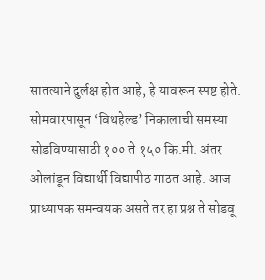सातत्याने दुर्लक्ष होत आहे, हे यावरून स्पष्ट होते. सोमवारपासून ‘विथहेल्ड’ निकालाची समस्या सोडविण्यासाठी १०० ते १५० कि.मी. अंतर ओलांडून विद्यार्थी विद्यापीठ गाठत आहे. आज प्राध्यापक समन्वयक असते तर हा प्रश्न ते सोडवू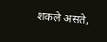शकले असते,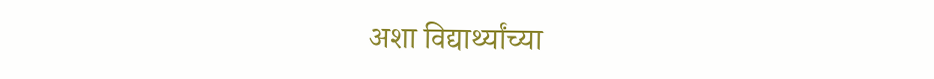अशा विद्यार्थ्यांच्या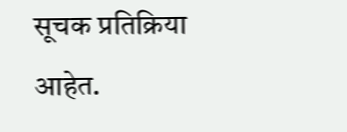सूचक प्रतिक्रिया आहेत.